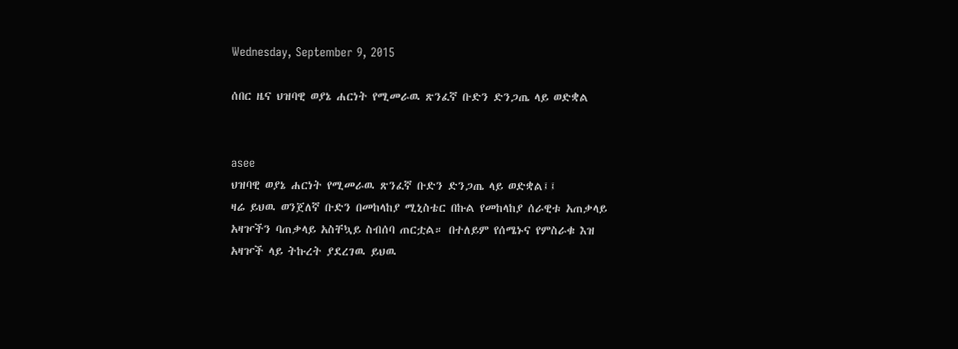Wednesday, September 9, 2015

ሰበር ዜና ህዝባዊ ወያኔ ሐርነት የሚመራዉ ጽንፈኛ ቡድን ድንጋጤ ላይ ወድቋል


asee
ህዝባዊ ወያኔ ሐርነት የሚመራዉ ጽንፈኛ ቡድን ድንጋጤ ላይ ወድቋል፤፤
ዛሬ ይህዉ ወንጀለኛ ቡድን በመከላከያ ሚኒስቴር በኩል የመከላከያ ሰራዊቱ አጠቃላይ አዛዦችን ባጠቃላይ አስቸኳይ ስብሰባ ጠርቷል። በተለይም የሰሜኑና የምስራቁ እዝ አዛዦች ላይ ትኩረት ያደረገዉ ይህዉ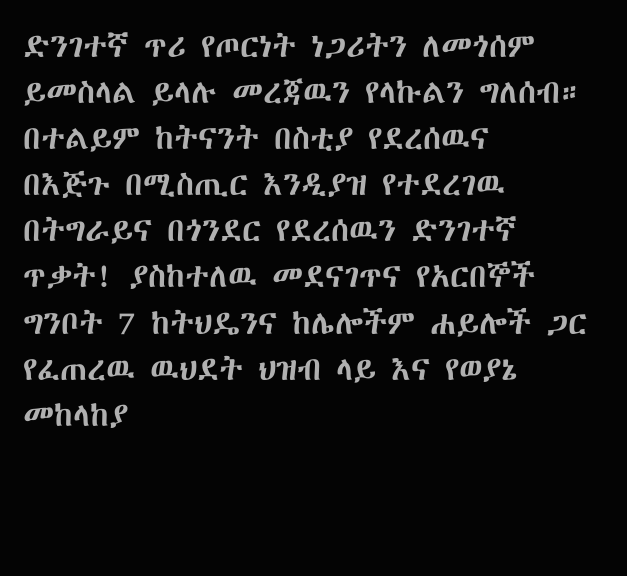ድንገተኛ ጥሪ የጦርነት ነጋሪትን ለመጎሰም ይመስላል ይላሉ መረጃዉን የላኩልን ግለሰብ።
በተልይም ከትናንት በስቲያ የደረሰዉና በእጅጉ በሚስጢር እንዲያዝ የተደረገዉ በትግራይና በጎንደር የደረሰዉን ድንገተኛ ጥቃት! ያስከተለዉ መደናገጥና የአርበኞች ግንቦት 7 ከትህዴንና ከሌሎችም ሐይሎች ጋር የፈጠረዉ ዉህደት ህዝብ ላይ እና የወያኔ መከላከያ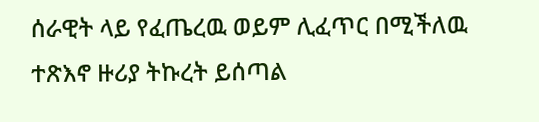ሰራዊት ላይ የፈጤረዉ ወይም ሊፈጥር በሚችለዉ ተጽእኖ ዙሪያ ትኩረት ይሰጣል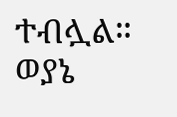ተብሏል።
ወያኔ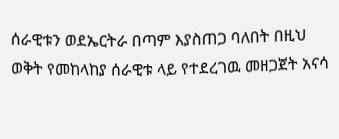ሰራዊቱን ወደኤርትራ በጣም እያስጠጋ ባለበት በዚህ ወቅት የመከላከያ ሰራዊቱ ላይ የተደረገዉ መዘጋጀት አናሳ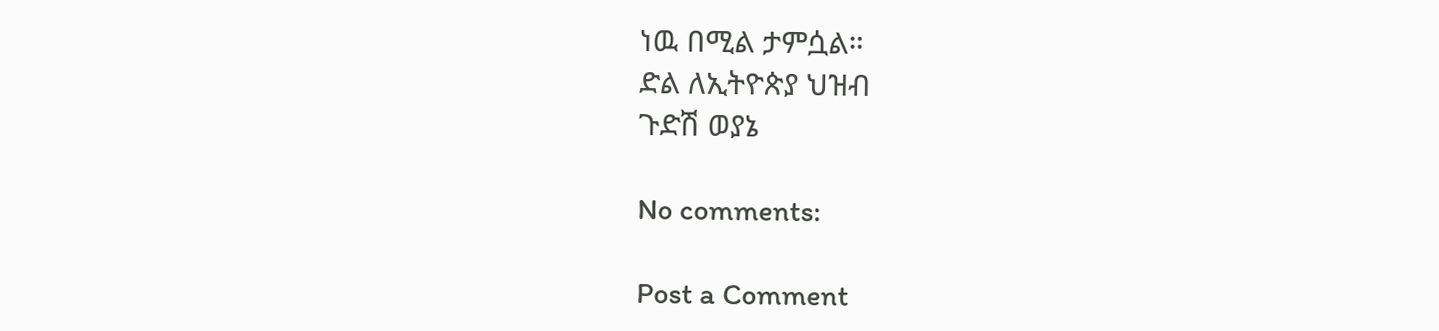ነዉ በሚል ታምሷል።
ድል ለኢትዮጵያ ህዝብ
ጉድሽ ወያኔ

No comments:

Post a Comment